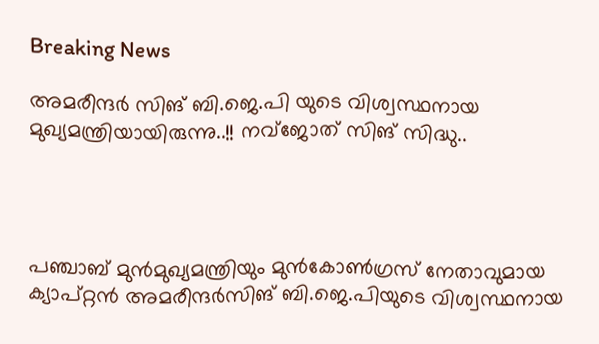Breaking News

അമരീന്ദര്‍ സിങ് ബി.ജെ.പി യുടെ വിശ്വസ്ഥനായ മുഖ്യമന്ത്രിയായിരുന്നു..!! നവ്ജോത് സിങ് സിദ്ധു..




പഞ്ചാബ് മുന്‍മുഖ്യമന്ത്രിയും മുന്‍കോണ്‍ഗ്രസ് നേതാവുമായ ക്യാപ്റ്റന്‍ അമരീന്ദര്‍സിങ് ബി.ജെ.പിയുടെ വിശ്വസ്ഥനായ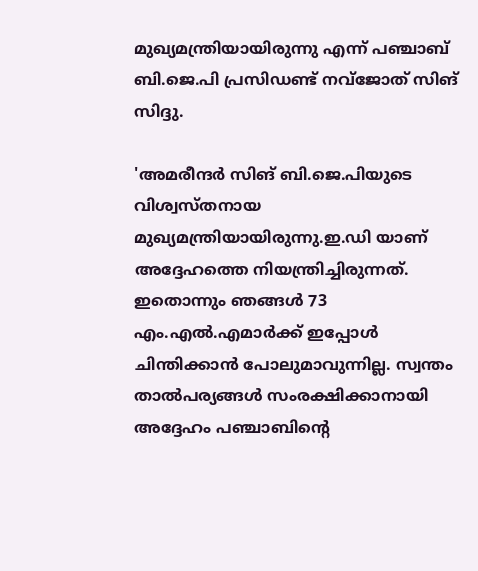മുഖ്യമന്ത്രിയായിരുന്നു എന്ന് പഞ്ചാബ് ബി.ജെ.പി പ്രസിഡണ്ട് നവ്‌ജോത് സിങ് സിദ്ദു.

'അമരീന്ദര്‍ സിങ് ബി.ജെ.പിയുടെ വിശ്വസ്തനായ മുഖ്യമന്ത്രിയായിരുന്നു.ഇ.ഡി യാണ് അദ്ദേഹത്തെ നിയന്ത്രിച്ചിരുന്നത്. ഇതൊന്നും ഞങ്ങള്‍ 73 എം.എല്‍.എമാര്‍ക്ക് ഇപ്പോള്‍ ചിന്തിക്കാന്‍ പോലുമാവുന്നില്ല. സ്വന്തം താല്‍പര്യങ്ങള്‍ സംരക്ഷിക്കാനായി അദ്ദേഹം പഞ്ചാബിന്‍റെ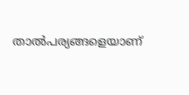താല്‍പര്യങ്ങളെയാണ്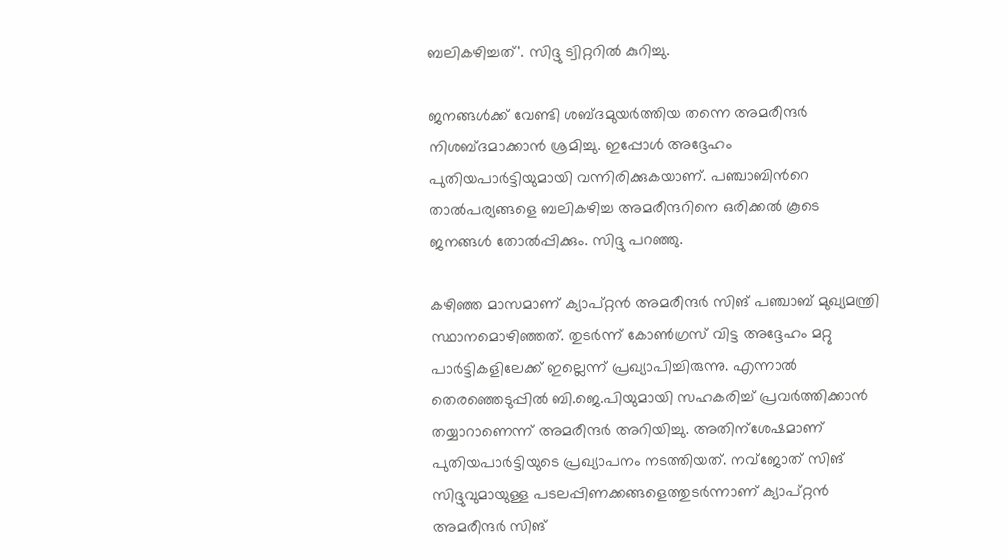ബലികഴിച്ചത്'. സിദ്ദു ട്വിറ്ററില്‍ കുറിച്ചു.

ജനങ്ങള്‍ക്ക് വേണ്ടി ശബ്ദമുയര്‍ത്തിയ തന്നെ അമരീന്ദര്‍ നിശബ്ദമാക്കാന്‍ ശ്രമിച്ചു. ഇപ്പോള്‍ അദ്ദേഹം പുതിയപാര്‍ട്ടിയുമായി വന്നിരിക്കുകയാണ്. പഞ്ചാബിന്‍റെ താല്‍പര്യങ്ങളെ ബലികഴിച്ച അമരീന്ദറിനെ ഒരിക്കല്‍ കൂടെ ജനങ്ങള്‍ തോല്‍പ്പിക്കും. സിദ്ദു പറഞ്ഞു.

കഴിഞ്ഞ മാസമാണ് ക്യാപ്റ്റന്‍ അമരീന്ദര്‍ സിങ് പഞ്ചാബ് മുഖ്യമന്ത്രി സ്ഥാനമൊഴിഞ്ഞത്. തുടര്‍ന്ന് കോണ്‍ഗ്രസ് വിട്ട അദ്ദേഹം മറ്റു പാര്‍ട്ടികളിലേക്ക് ഇല്ലെന്ന് പ്രഖ്യാപിച്ചിരുന്നു. എന്നാല്‍ തെരഞ്ഞെടുപ്പില്‍ ബി.ജെ.പിയുമായി സഹകരിച്ച്‌ പ്രവര്‍ത്തിക്കാന്‍ തയ്യാറാണെന്ന് അമരീന്ദര്‍ അറിയിച്ചു. അതിന്ശേഷമാണ് പുതിയപാര്‍ട്ടിയുടെ പ്രഖ്യാപനം നടത്തിയത്. നവ്‌ജോത് സിങ് സിദ്ദുവുമായുള്ള പടലപ്പിണക്കങ്ങളെത്തുടര്‍ന്നാണ് ക്യാപ്റ്റന്‍ അമരീന്ദര്‍ സിങ്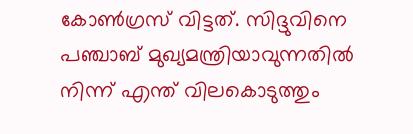കോണ്‍ഗ്രസ് വിട്ടത്. സിദ്ദുവിനെ പഞ്ചാബ് മുഖ്യമന്ത്രിയാവുന്നതില്‍ നിന്ന് എന്ത് വിലകൊടുത്തും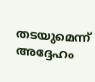തടയുമെന്ന് അദ്ദേഹം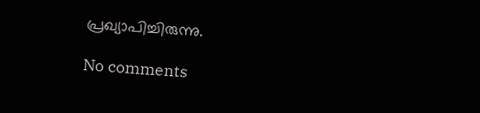പ്രഖ്യാപിച്ചിരുന്നു.

No comments